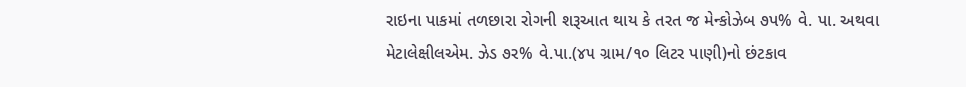રાઇના પાકમાં તળછારા રોગની શરૂઆત થાય કે તરત જ મેન્કોઝેબ ૭પ% વે. પા. અથવા મેટાલેક્ષીલએમ. ઝેડ ૭ર% વે.પા.(૪૫ ગ્રામ/૧૦ લિટર પાણી)નો છંટકાવ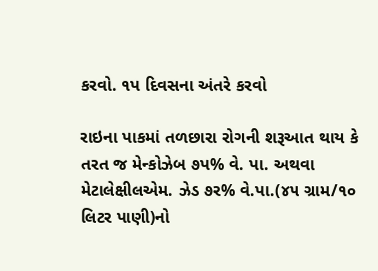કરવો. ૧પ દિવસના અંતરે કરવો

રાઇના પાકમાં તળછારા રોગની શરૂઆત થાય કે તરત જ મેન્કોઝેબ ૭પ% વે. પા. અથવા મેટાલેક્ષીલએમ. ઝેડ ૭ર% વે.પા.(૪૫ ગ્રામ/૧૦ લિટર પાણી)નો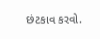છંટકાવ કરવો.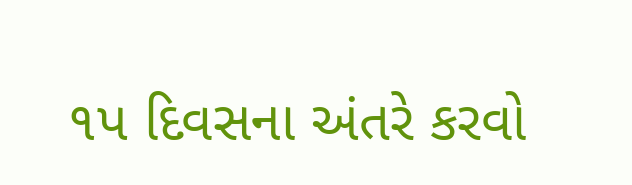૧પ દિવસના અંતરે કરવો